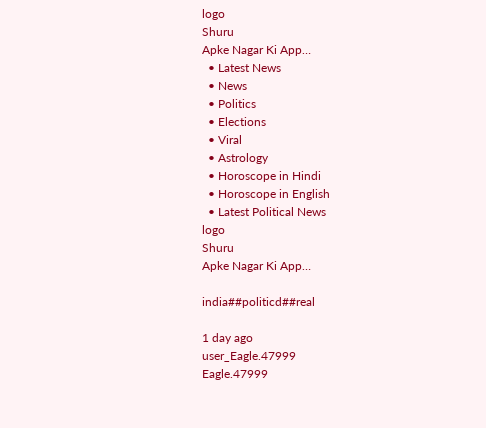logo
Shuru
Apke Nagar Ki App…
  • Latest News
  • News
  • Politics
  • Elections
  • Viral
  • Astrology
  • Horoscope in Hindi
  • Horoscope in English
  • Latest Political News
logo
Shuru
Apke Nagar Ki App…

india##politicd##real

1 day ago
user_Eagle.47999
Eagle.47999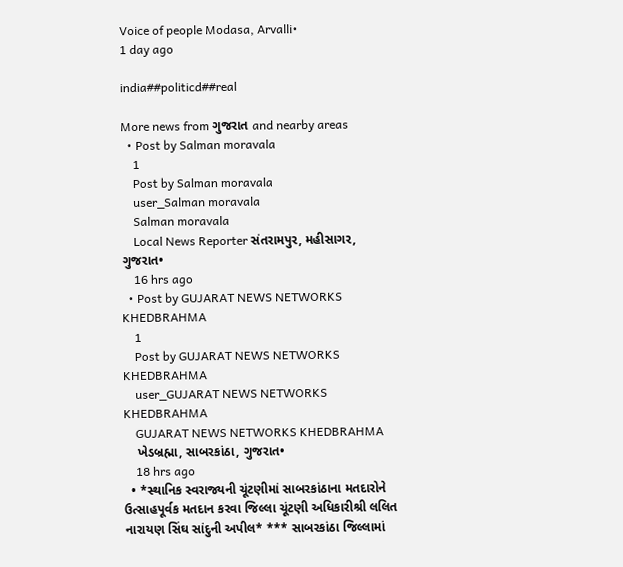Voice of people Modasa, Arvalli•
1 day ago

india##politicd##real

More news from ગુજરાત and nearby areas
  • Post by Salman moravala
    1
    Post by Salman moravala
    user_Salman moravala
    Salman moravala
    Local News Reporter સંતરામપુર, મહીસાગર, ગુજરાત•
    16 hrs ago
  • Post by GUJARAT NEWS NETWORKS KHEDBRAHMA
    1
    Post by GUJARAT NEWS NETWORKS KHEDBRAHMA
    user_GUJARAT NEWS NETWORKS KHEDBRAHMA
    GUJARAT NEWS NETWORKS KHEDBRAHMA
    ખેડબ્રહ્મા, સાબરકાંઠા, ગુજરાત•
    18 hrs ago
  • *સ્થાનિક સ્વરાજ્યની ચૂંટણીમાં સાબરકાંઠાના મતદારોને ઉત્સાહપૂર્વક મતદાન કરવા જિલ્લા ચૂંટણી અધિકારીશ્રી લલિત નારાયણ સિંઘ સાંદુની અપીલ* *** સાબરકાંઠા જિલ્લામાં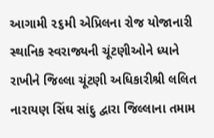આગામી ૨૬મી એપ્રિલના રોજ યોજાનારી સ્થાનિક સ્વરાજ્યની ચૂંટણીઓને ધ્યાને રાખીને જિલ્લા ચૂંટણી અધિકારીશ્રી લલિત નારાયણ સિંઘ સાંદુ દ્વારા જિલ્લાના તમામ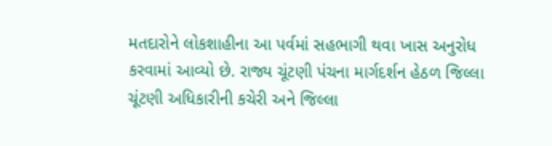મતદારોને લોકશાહીના આ પર્વમાં સહભાગી થવા ખાસ અનુરોધ કરવામાં આવ્યો છે. રાજ્ય ચૂંટણી પંચના માર્ગદર્શન હેઠળ જિલ્લા ચૂંટણી અધિકારીની કચેરી અને જિલ્લા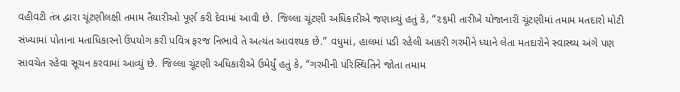વહીવટી તંત્ર દ્વારા ચૂંટણીલક્ષી તમામ તૈયારીઓ પૂર્ણ કરી દેવામાં આવી છે. જિલ્લા ચૂંટણી અધિકારીએ જણાવ્યું હતું કે, “૨૬મી તારીખે યોજાનારી ચૂંટણીમાં તમામ મતદારો મોટી સંખ્યામાં પોતાના મતાધિકારનો ઉપયોગ કરી પવિત્ર ફરજ નિભાવે તે અત્યંત આવશ્યક છે.” વધુમાં, હાલમાં પડી રહેલી આકરી ગરમીને ધ્યાને લેતા મતદારોને સ્વાસ્થ્ય અંગે પણ સાવચેત રહેવા સૂચન કરવામાં આવ્યું છે. જિલ્લા ચૂંટણી અધિકારીએ ઉમેર્યું હતું કે, “ગરમીની પરિસ્થિતિને જોતા તમામ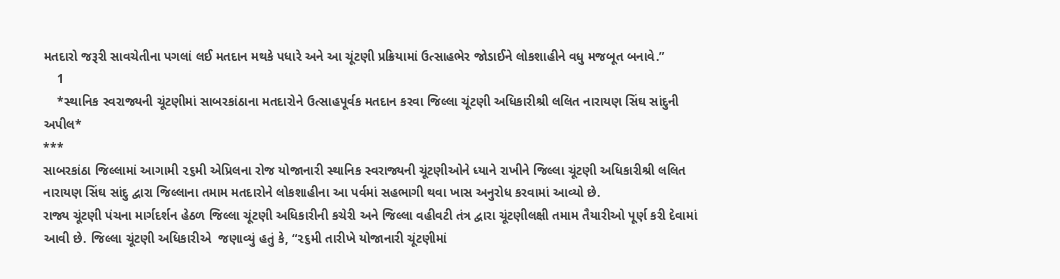મતદારો જરૂરી સાવચેતીના પગલાં લઈ મતદાન મથકે પધારે અને આ ચૂંટણી પ્રક્રિયામાં ઉત્સાહભેર જોડાઈને લોકશાહીને વધુ મજબૂત બનાવે.”
    1
    *સ્થાનિક સ્વરાજ્યની ચૂંટણીમાં સાબરકાંઠાના મતદારોને ઉત્સાહપૂર્વક મતદાન કરવા જિલ્લા ચૂંટણી અધિકારીશ્રી લલિત નારાયણ સિંઘ સાંદુની અપીલ*
***
સાબરકાંઠા જિલ્લામાં આગામી ૨૬મી એપ્રિલના રોજ યોજાનારી સ્થાનિક સ્વરાજ્યની ચૂંટણીઓને ધ્યાને રાખીને જિલ્લા ચૂંટણી અધિકારીશ્રી લલિત નારાયણ સિંઘ સાંદુ દ્વારા જિલ્લાના તમામ મતદારોને લોકશાહીના આ પર્વમાં સહભાગી થવા ખાસ અનુરોધ કરવામાં આવ્યો છે.
રાજ્ય ચૂંટણી પંચના માર્ગદર્શન હેઠળ જિલ્લા ચૂંટણી અધિકારીની કચેરી અને જિલ્લા વહીવટી તંત્ર દ્વારા ચૂંટણીલક્ષી તમામ તૈયારીઓ પૂર્ણ કરી દેવામાં આવી છે. જિલ્લા ચૂંટણી અધિકારીએ  જણાવ્યું હતું કે, “૨૬મી તારીખે યોજાનારી ચૂંટણીમાં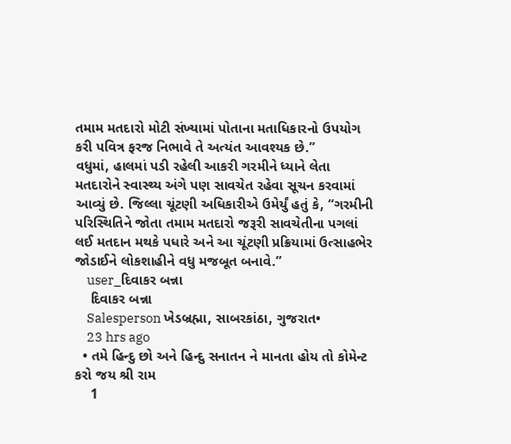તમામ મતદારો મોટી સંખ્યામાં પોતાના મતાધિકારનો ઉપયોગ કરી પવિત્ર ફરજ નિભાવે તે અત્યંત આવશ્યક છે.”
વધુમાં, હાલમાં પડી રહેલી આકરી ગરમીને ધ્યાને લેતા મતદારોને સ્વાસ્થ્ય અંગે પણ સાવચેત રહેવા સૂચન કરવામાં આવ્યું છે. જિલ્લા ચૂંટણી અધિકારીએ ઉમેર્યું હતું કે, “ગરમીની પરિસ્થિતિને જોતા તમામ મતદારો જરૂરી સાવચેતીના પગલાં લઈ મતદાન મથકે પધારે અને આ ચૂંટણી પ્રક્રિયામાં ઉત્સાહભેર જોડાઈને લોકશાહીને વધુ મજબૂત બનાવે.”
    user_દિવાકર બન્ના
    દિવાકર બન્ના
    Salesperson ખેડબ્રહ્મા, સાબરકાંઠા, ગુજરાત•
    23 hrs ago
  • તમે હિન્દુ છો અને હિન્દુ સનાતન ને માનતા હોય તો કોમેન્ટ કરો જય શ્રી રામ
    1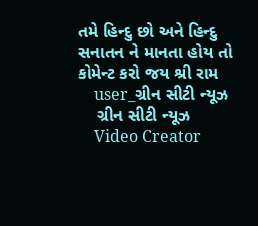તમે હિન્દુ છો અને હિન્દુ સનાતન ને માનતા હોય તો કોમેન્ટ કરો જય શ્રી રામ
    user_ગ્રીન સીટી ન્યૂઝ
    ગ્રીન સીટી ન્યૂઝ
    Video Creator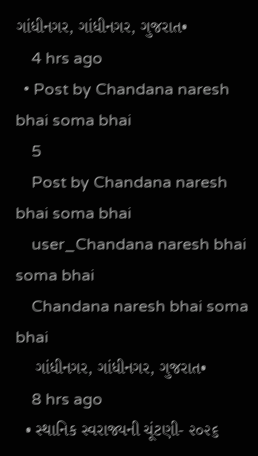ગાંધીનગર, ગાંધીનગર, ગુજરાત•
    4 hrs ago
  • Post by Chandana naresh bhai soma bhai
    5
    Post by Chandana naresh bhai soma bhai
    user_Chandana naresh bhai soma bhai
    Chandana naresh bhai soma bhai
    ગાંધીનગર, ગાંધીનગર, ગુજરાત•
    8 hrs ago
  • સ્થાનિક સ્વરાજ્યની ચૂંટણી- ૨૦૨૬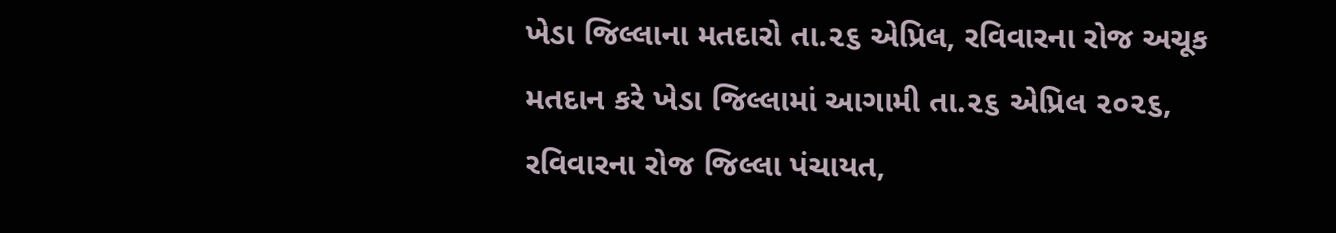ખેડા જિલ્લાના મતદારો તા.૨૬ એપ્રિલ, રવિવારના રોજ અચૂક મતદાન કરે ખેડા જિલ્લામાં આગામી તા.૨૬ એપ્રિલ ૨૦૨૬, રવિવારના રોજ જિલ્લા પંચાયત,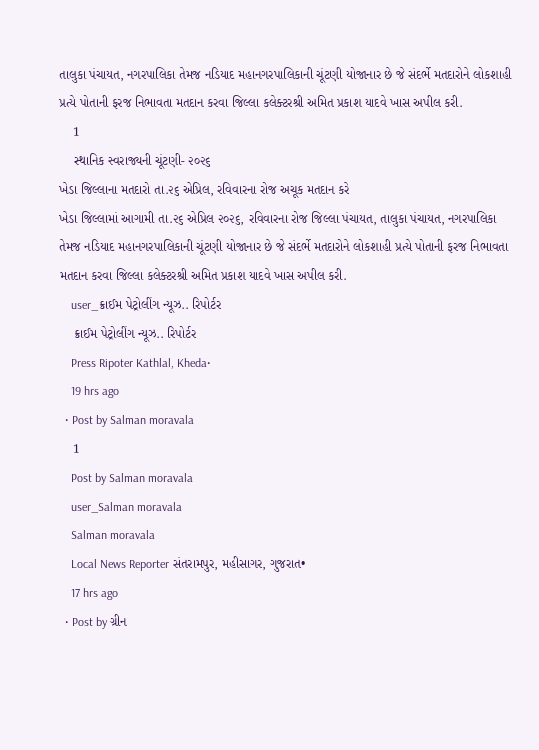તાલુકા પંચાયત, નગરપાલિકા તેમજ નડિયાદ મહાનગરપાલિકાની ચૂંટણી યોજાનાર છે જે સંદર્ભે મતદારોને લોકશાહી પ્રત્યે પોતાની ફરજ નિભાવતા મતદાન કરવા જિલ્લા કલેક્ટરશ્રી અમિત પ્રકાશ યાદવે ખાસ અપીલ કરી.
    1
    સ્થાનિક સ્વરાજ્યની ચૂંટણી- ૨૦૨૬
ખેડા જિલ્લાના મતદારો તા.૨૬ એપ્રિલ, રવિવારના રોજ અચૂક મતદાન કરે
ખેડા જિલ્લામાં આગામી તા.૨૬ એપ્રિલ ૨૦૨૬, રવિવારના રોજ જિલ્લા પંચાયત, તાલુકા પંચાયત, નગરપાલિકા તેમજ નડિયાદ મહાનગરપાલિકાની ચૂંટણી યોજાનાર છે જે સંદર્ભે મતદારોને લોકશાહી પ્રત્યે પોતાની ફરજ નિભાવતા મતદાન કરવા જિલ્લા કલેક્ટરશ્રી અમિત પ્રકાશ યાદવે ખાસ અપીલ કરી.
    user_ક્રાઈમ પેટ્રોલીંગ ન્યૂઝ.. રિપોર્ટર
    ક્રાઈમ પેટ્રોલીંગ ન્યૂઝ.. રિપોર્ટર
    Press Ripoter Kathlal, Kheda•
    19 hrs ago
  • Post by Salman moravala
    1
    Post by Salman moravala
    user_Salman moravala
    Salman moravala
    Local News Reporter સંતરામપુર, મહીસાગર, ગુજરાત•
    17 hrs ago
  • Post by ગ્રીન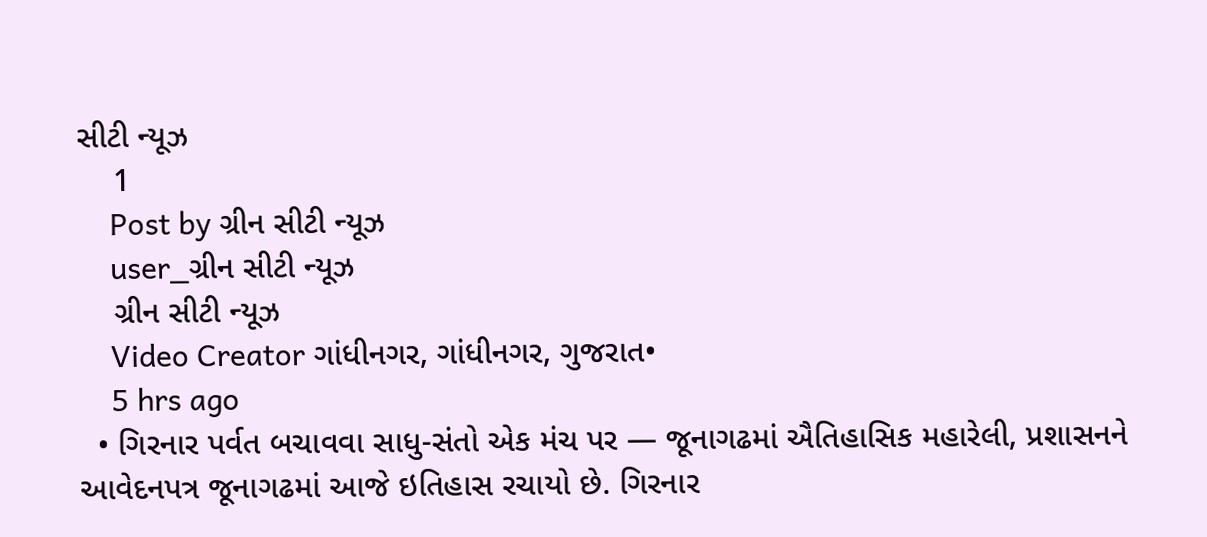સીટી ન્યૂઝ
    1
    Post by ગ્રીન સીટી ન્યૂઝ
    user_ગ્રીન સીટી ન્યૂઝ
    ગ્રીન સીટી ન્યૂઝ
    Video Creator ગાંધીનગર, ગાંધીનગર, ગુજરાત•
    5 hrs ago
  • ગિરનાર પર્વત બચાવવા સાધુ-સંતો એક મંચ પર — જૂનાગઢમાં ઐતિહાસિક મહારેલી, પ્રશાસનને આવેદનપત્ર જૂનાગઢમાં આજે ઇતિહાસ રચાયો છે. ગિરનાર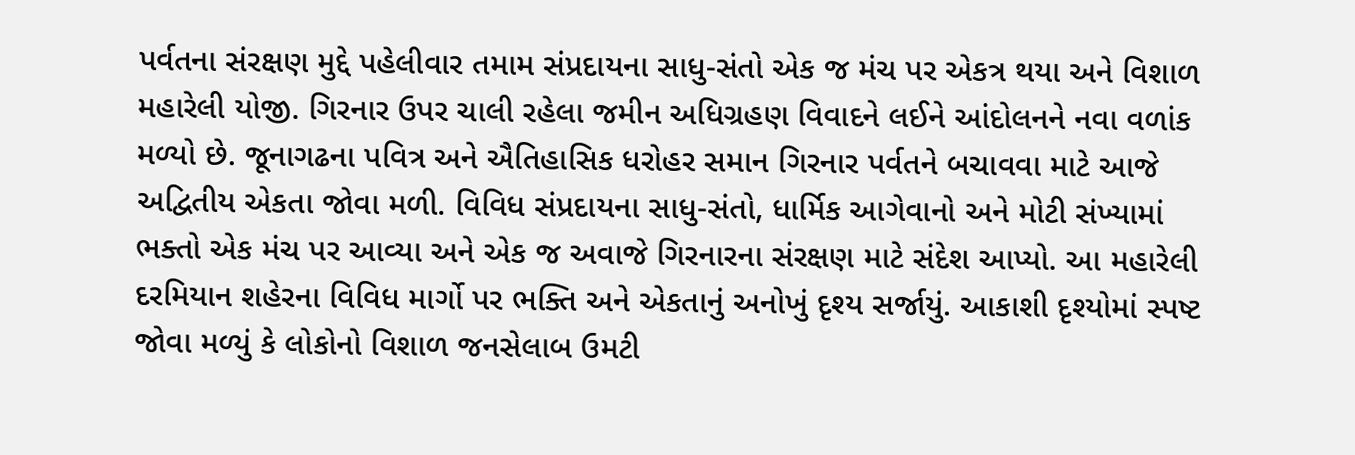પર્વતના સંરક્ષણ મુદ્દે પહેલીવાર તમામ સંપ્રદાયના સાધુ-સંતો એક જ મંચ પર એકત્ર થયા અને વિશાળ મહારેલી યોજી. ગિરનાર ઉપર ચાલી રહેલા જમીન અધિગ્રહણ વિવાદને લઈને આંદોલનને નવા વળાંક મળ્યો છે. જૂનાગઢના પવિત્ર અને ઐતિહાસિક ધરોહર સમાન ગિરનાર પર્વતને બચાવવા માટે આજે અદ્વિતીય એકતા જોવા મળી. વિવિધ સંપ્રદાયના સાધુ-સંતો, ધાર્મિક આગેવાનો અને મોટી સંખ્યામાં ભક્તો એક મંચ પર આવ્યા અને એક જ અવાજે ગિરનારના સંરક્ષણ માટે સંદેશ આપ્યો. આ મહારેલી દરમિયાન શહેરના વિવિધ માર્ગો પર ભક્તિ અને એકતાનું અનોખું દૃશ્ય સર્જાયું. આકાશી દૃશ્યોમાં સ્પષ્ટ જોવા મળ્યું કે લોકોનો વિશાળ જનસેલાબ ઉમટી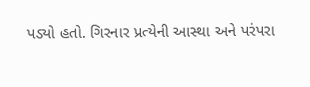પડ્યો હતો. ગિરનાર પ્રત્યેની આસ્થા અને પરંપરા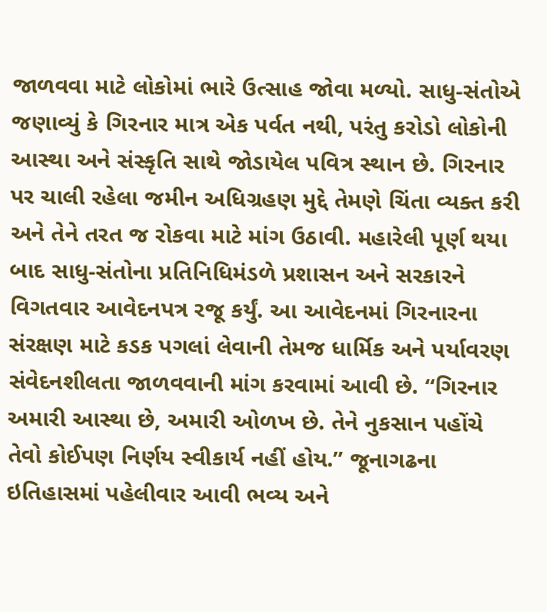જાળવવા માટે લોકોમાં ભારે ઉત્સાહ જોવા મળ્યો. સાધુ-સંતોએ જણાવ્યું કે ગિરનાર માત્ર એક પર્વત નથી, પરંતુ કરોડો લોકોની આસ્થા અને સંસ્કૃતિ સાથે જોડાયેલ પવિત્ર સ્થાન છે. ગિરનાર પર ચાલી રહેલા જમીન અધિગ્રહણ મુદ્દે તેમણે ચિંતા વ્યક્ત કરી અને તેને તરત જ રોકવા માટે માંગ ઉઠાવી. મહારેલી પૂર્ણ થયા બાદ સાધુ-સંતોના પ્રતિનિધિમંડળે પ્રશાસન અને સરકારને વિગતવાર આવેદનપત્ર રજૂ કર્યું. આ આવેદનમાં ગિરનારના સંરક્ષણ માટે કડક પગલાં લેવાની તેમજ ધાર્મિક અને પર્યાવરણ સંવેદનશીલતા જાળવવાની માંગ કરવામાં આવી છે. “ગિરનાર અમારી આસ્થા છે, અમારી ઓળખ છે. તેને નુકસાન પહોંચે તેવો કોઈપણ નિર્ણય સ્વીકાર્ય નહીં હોય.” જૂનાગઢના ઇતિહાસમાં પહેલીવાર આવી ભવ્ય અને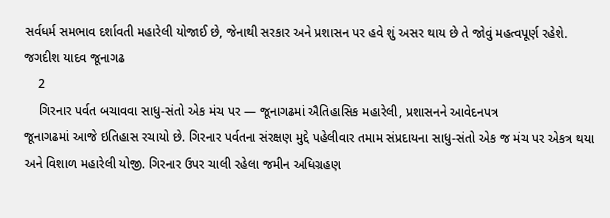સર્વધર્મ સમભાવ દર્શાવતી મહારેલી યોજાઈ છે, જેનાથી સરકાર અને પ્રશાસન પર હવે શું અસર થાય છે તે જોવું મહત્વપૂર્ણ રહેશે. જગદીશ યાદવ જૂનાગઢ
    2
    ગિરનાર પર્વત બચાવવા સાધુ-સંતો એક મંચ પર — જૂનાગઢમાં ઐતિહાસિક મહારેલી, પ્રશાસનને આવેદનપત્ર
જૂનાગઢમાં આજે ઇતિહાસ રચાયો છે. ગિરનાર પર્વતના સંરક્ષણ મુદ્દે પહેલીવાર તમામ સંપ્રદાયના સાધુ-સંતો એક જ મંચ પર એકત્ર થયા અને વિશાળ મહારેલી યોજી. ગિરનાર ઉપર ચાલી રહેલા જમીન અધિગ્રહણ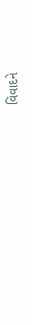વિવાદને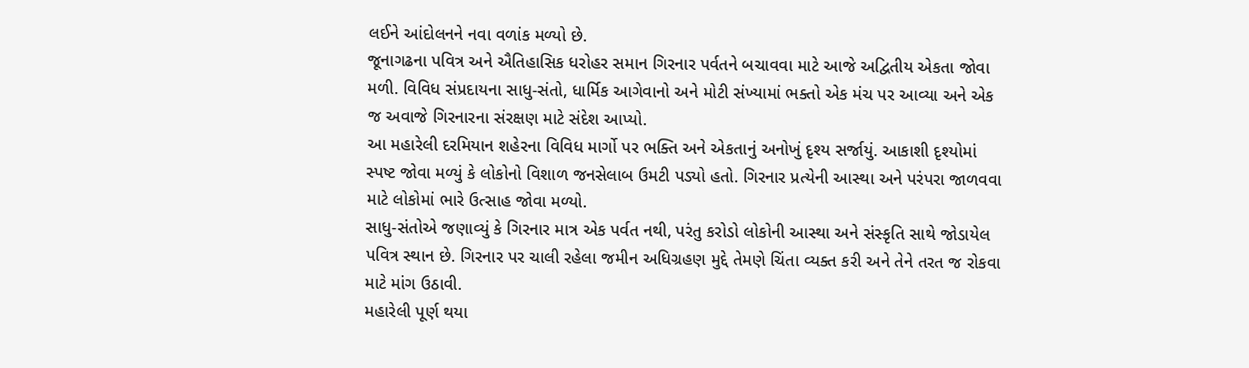લઈને આંદોલનને નવા વળાંક મળ્યો છે.
જૂનાગઢના પવિત્ર અને ઐતિહાસિક ધરોહર સમાન ગિરનાર પર્વતને બચાવવા માટે આજે અદ્વિતીય એકતા જોવા મળી. વિવિધ સંપ્રદાયના સાધુ-સંતો, ધાર્મિક આગેવાનો અને મોટી સંખ્યામાં ભક્તો એક મંચ પર આવ્યા અને એક જ અવાજે ગિરનારના સંરક્ષણ માટે સંદેશ આપ્યો.
આ મહારેલી દરમિયાન શહેરના વિવિધ માર્ગો પર ભક્તિ અને એકતાનું અનોખું દૃશ્ય સર્જાયું. આકાશી દૃશ્યોમાં સ્પષ્ટ જોવા મળ્યું કે લોકોનો વિશાળ જનસેલાબ ઉમટી પડ્યો હતો. ગિરનાર પ્રત્યેની આસ્થા અને પરંપરા જાળવવા માટે લોકોમાં ભારે ઉત્સાહ જોવા મળ્યો.
સાધુ-સંતોએ જણાવ્યું કે ગિરનાર માત્ર એક પર્વત નથી, પરંતુ કરોડો લોકોની આસ્થા અને સંસ્કૃતિ સાથે જોડાયેલ પવિત્ર સ્થાન છે. ગિરનાર પર ચાલી રહેલા જમીન અધિગ્રહણ મુદ્દે તેમણે ચિંતા વ્યક્ત કરી અને તેને તરત જ રોકવા માટે માંગ ઉઠાવી.
મહારેલી પૂર્ણ થયા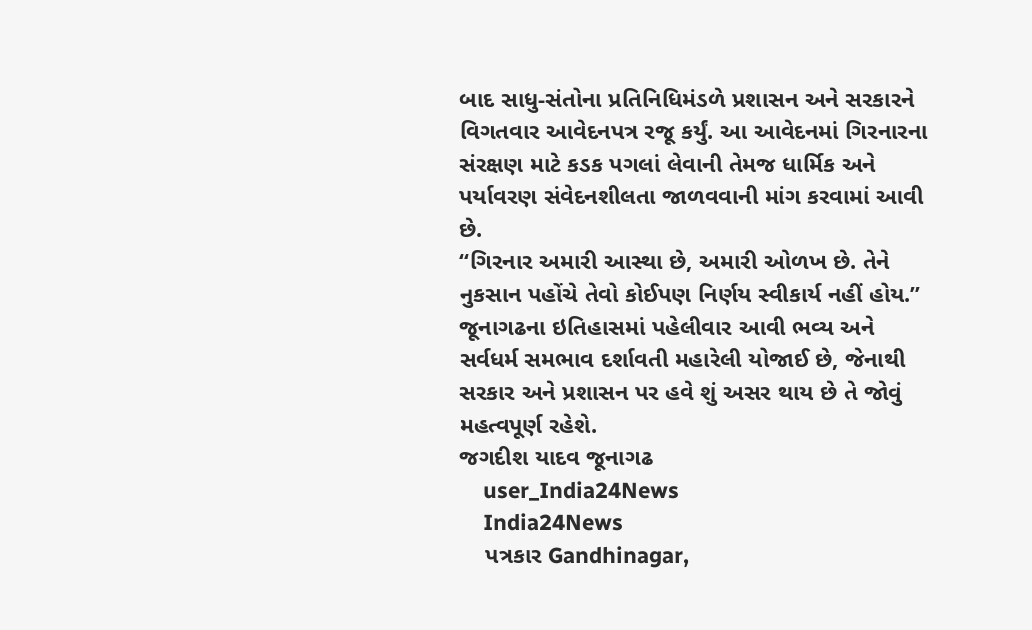બાદ સાધુ-સંતોના પ્રતિનિધિમંડળે પ્રશાસન અને સરકારને વિગતવાર આવેદનપત્ર રજૂ કર્યું. આ આવેદનમાં ગિરનારના સંરક્ષણ માટે કડક પગલાં લેવાની તેમજ ધાર્મિક અને પર્યાવરણ સંવેદનશીલતા જાળવવાની માંગ કરવામાં આવી છે.
“ગિરનાર અમારી આસ્થા છે, અમારી ઓળખ છે. તેને નુકસાન પહોંચે તેવો કોઈપણ નિર્ણય સ્વીકાર્ય નહીં હોય.”
જૂનાગઢના ઇતિહાસમાં પહેલીવાર આવી ભવ્ય અને સર્વધર્મ સમભાવ દર્શાવતી મહારેલી યોજાઈ છે, જેનાથી સરકાર અને પ્રશાસન પર હવે શું અસર થાય છે તે જોવું મહત્વપૂર્ણ રહેશે.
જગદીશ યાદવ જૂનાગઢ
    user_India24News
    India24News
    પત્રકાર Gandhinagar,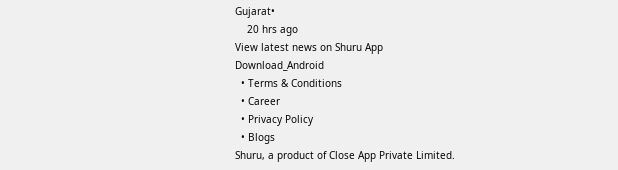Gujarat•
    20 hrs ago
View latest news on Shuru App
Download_Android
  • Terms & Conditions
  • Career
  • Privacy Policy
  • Blogs
Shuru, a product of Close App Private Limited.